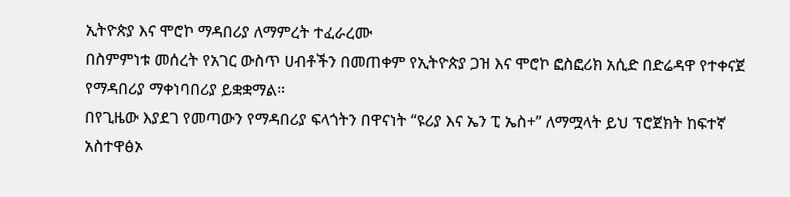ኢትዮጵያ እና ሞሮኮ ማዳበሪያ ለማምረት ተፈራረሙ
በስምምነቱ መሰረት የአገር ውስጥ ሀብቶችን በመጠቀም የኢትዮጵያ ጋዝ እና ሞሮኮ ፎስፎሪክ አሲድ በድሬዳዋ የተቀናጀ የማዳበሪያ ማቀነባበሪያ ይቋቋማል።
በየጊዜው እያደገ የመጣውን የማዳበሪያ ፍላጎትን በዋናነት “ዩሪያ እና ኤን ፒ ኤስ+” ለማሟላት ይህ ፕሮጀክት ከፍተኛ አስተዋፅኦ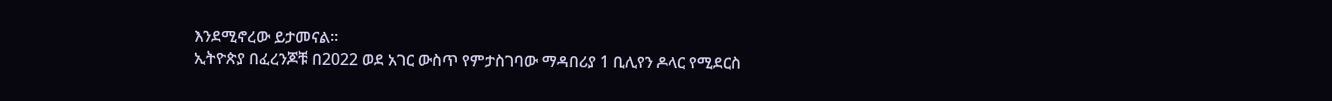እንደሚኖረው ይታመናል።
ኢትዮጵያ በፈረንጆቹ በ2022 ወደ አገር ውስጥ የምታስገባው ማዳበሪያ 1 ቢሊየን ዶላር የሚደርስ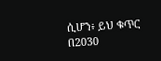ሲሆን፥ ይህ ቁጥር በ2030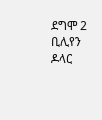ደግሞ 2 ቢሊየን ዶላር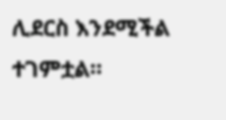ሊደርስ እንደሚችል ተገምቷል።